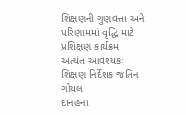શિક્ષણની ગુણવત્તા અને પરિણામમાં વૃદ્ધિ માટે પ્રશિક્ષણ કાર્યક્રમ અત્યંત આવશ્યકઃ શિક્ષણ નિર્દેશક જતિન ગોયલ
દાનહના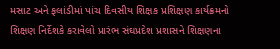મસાટ અને ફલાંડીમાં પાંચ દિવસીય શિક્ષક પ્રશિક્ષણ કાર્યક્રમનો શિક્ષણ નિર્દેશકે કરાવેલો પ્રારંભ સંઘપ્રદેશ પ્રશાસને શિક્ષણના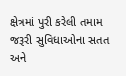ક્ષેત્રમાં પુરી કરેલી તમામ જરૂરી સુવિધાઓના સતત અને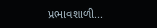પ્રભાવશાળી...